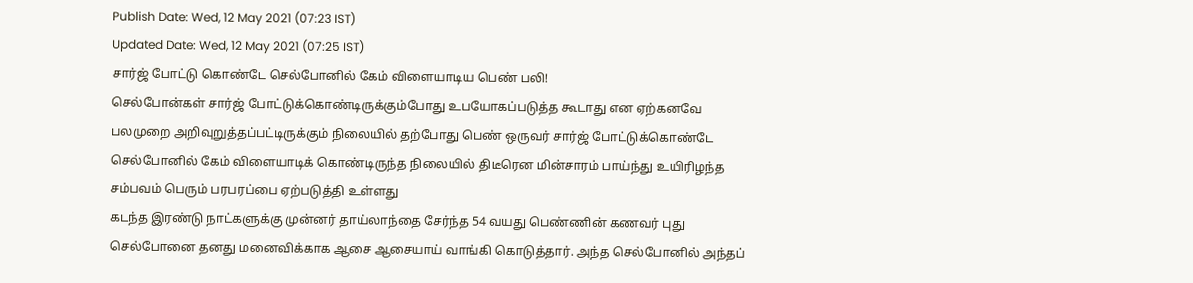Publish Date: Wed, 12 May 2021 (07:23 IST)
Updated Date: Wed, 12 May 2021 (07:25 IST)
சார்ஜ் போட்டு கொண்டே செல்போனில் கேம் விளையாடிய பெண் பலி!
செல்போன்கள் சார்ஜ் போட்டுக்கொண்டிருக்கும்போது உபயோகப்படுத்த கூடாது என ஏற்கனவே பலமுறை அறிவுறுத்தப்பட்டிருக்கும் நிலையில் தற்போது பெண் ஒருவர் சார்ஜ் போட்டுக்கொண்டே செல்போனில் கேம் விளையாடிக் கொண்டிருந்த நிலையில் திடீரென மின்சாரம் பாய்ந்து உயிரிழந்த சம்பவம் பெரும் பரபரப்பை ஏற்படுத்தி உள்ளது
கடந்த இரண்டு நாட்களுக்கு முன்னர் தாய்லாந்தை சேர்ந்த 54 வயது பெண்ணின் கணவர் புது செல்போனை தனது மனைவிக்காக ஆசை ஆசையாய் வாங்கி கொடுத்தார். அந்த செல்போனில் அந்தப்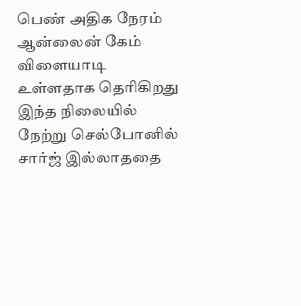பெண் அதிக நேரம் ஆன்லைன் கேம் விளையாடி உள்ளதாக தெரிகிறது
இந்த நிலையில் நேற்று செல்போனில் சார்ஜ் இல்லாததை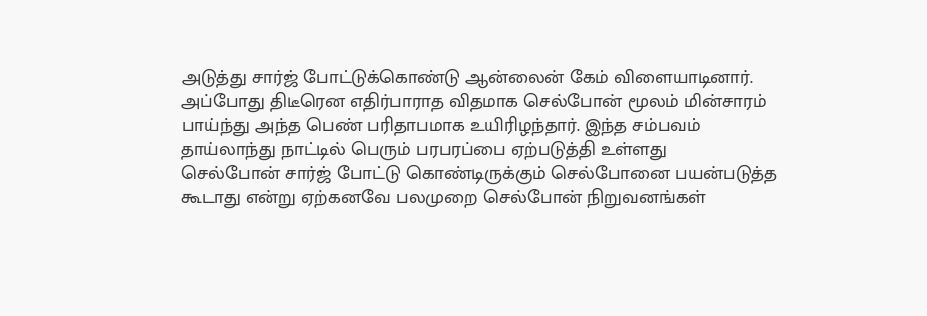அடுத்து சார்ஜ் போட்டுக்கொண்டு ஆன்லைன் கேம் விளையாடினார். அப்போது திடீரென எதிர்பாராத விதமாக செல்போன் மூலம் மின்சாரம் பாய்ந்து அந்த பெண் பரிதாபமாக உயிரிழந்தார். இந்த சம்பவம் தாய்லாந்து நாட்டில் பெரும் பரபரப்பை ஏற்படுத்தி உள்ளது
செல்போன் சார்ஜ் போட்டு கொண்டிருக்கும் செல்போனை பயன்படுத்த கூடாது என்று ஏற்கனவே பலமுறை செல்போன் நிறுவனங்கள்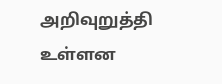அறிவுறுத்தி உள்ளன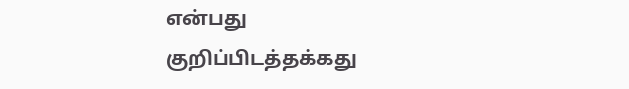என்பது குறிப்பிடத்தக்கது